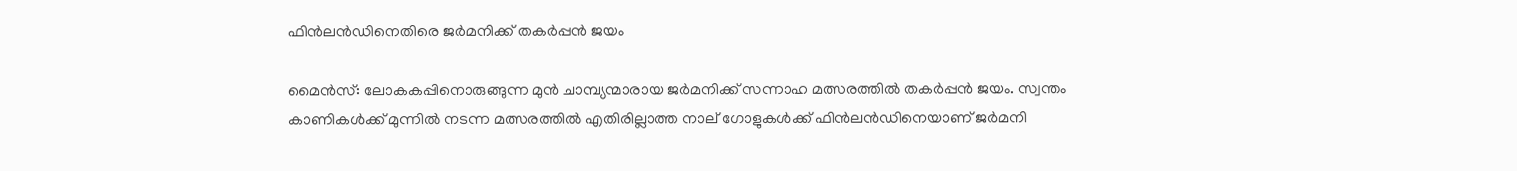ഫിൻലൻഡിനെതിരെ ജർമനിക്ക് തകർപ്പൻ ജയം

മൈൻസ്: ലോകകപ്പിനൊരുങ്ങുന്ന മുൻ ചാമ്പ്യന്മാരായ ജർമനിക്ക് സന്നാഹ മത്സരത്തിൽ തകർപ്പൻ ജയം. സ്വന്തം കാണികൾക്ക് മുന്നിൽ നടന്ന മത്സരത്തിൽ എതിരില്ലാത്ത നാല് ഗോളുകൾക്ക് ഫിൻലൻഡിനെയാണ് ജർമനി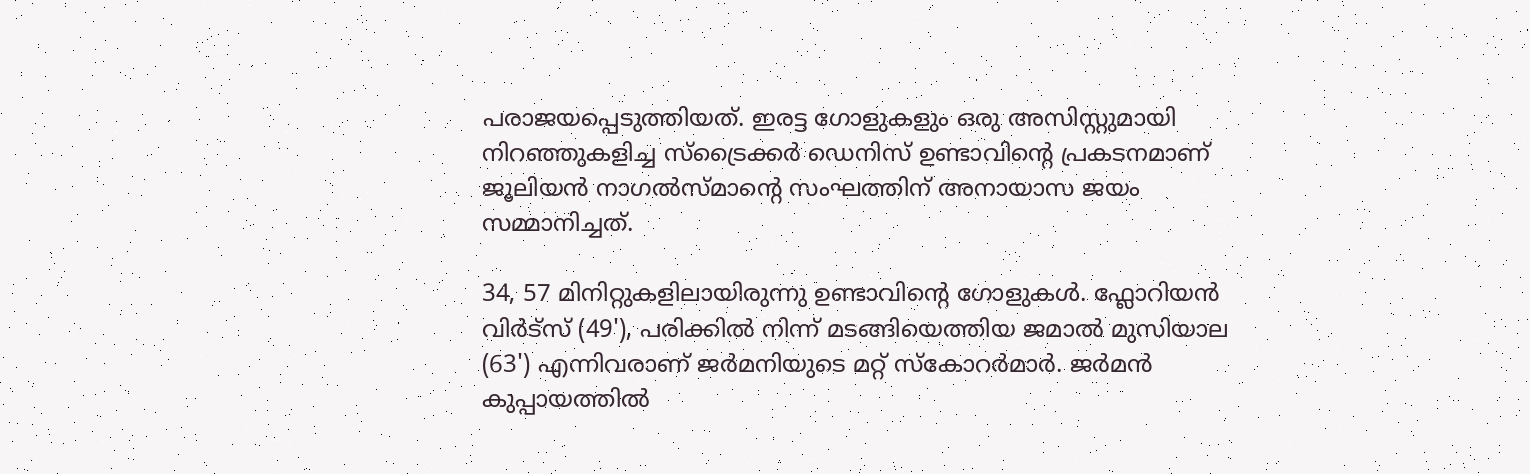പരാജയപ്പെടുത്തിയത്. ഇരട്ട ഗോളുകളും ഒരു അസിസ്റ്റുമായി നിറഞ്ഞുകളിച്ച സ്ട്രൈക്കർ ഡെനിസ് ഉണ്ടാവിന്റെ പ്രകടനമാണ് ജൂലിയൻ നാഗൽസ്മാന്റെ സംഘത്തിന് അനായാസ ജയം സമ്മാനിച്ചത്.

34, 57 മിനിറ്റുകളിലായിരുന്നു ഉണ്ടാവിന്റെ ഗോളുകൾ. ഫ്ലോറിയൻ വിർട്സ് (49'), പരിക്കിൽ നിന്ന് മടങ്ങിയെത്തിയ ജമാൽ മുസിയാല (63') എന്നിവരാണ് ജർമനിയുടെ മറ്റ് സ്കോറർമാർ. ജർമൻ കുപ്പായത്തിൽ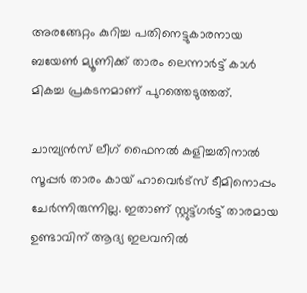അരങ്ങേറ്റം കുറിച്ച പതിനെട്ടുകാരനായ ബയേൺ മ്യൂണിക്ക് താരം ലെന്നാർട്ട് കാൾ മികച്ച പ്രകടനമാണ് പുറത്തെടുത്തത്.

ചാമ്പ്യൻസ് ലീഗ് ഫൈനൽ കളിച്ചതിനാൽ സൂപ്പർ താരം കായ് ഹാവെർട്സ് ടീമിനൊപ്പം ചേർന്നിരുന്നില്ല. ഇതാണ് സ്റ്റുട്ട്ഗർട്ട് താരമായ ഉണ്ടാവിന് ആദ്യ ഇലവനിൽ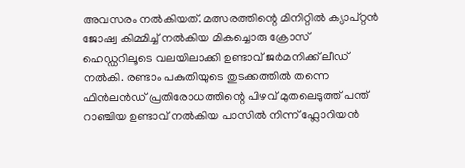അവസരം നൽകിയത്. മത്സരത്തിന്റെ മിനിറ്റിൽ ക്യാപ്റ്റൻ ജോഷ്വ കിമ്മിച്ച് നൽകിയ മികച്ചൊരു ക്രോസ് ഹെഡ്ഡറിലൂടെ വലയിലാക്കി ഉണ്ടാവ് ജർമനിക്ക് ലീഡ് നൽകി. രണ്ടാം പകുതിയുടെ തുടക്കത്തിൽ തന്നെ ഫിൻലൻഡ് പ്രതിരോധത്തിന്റെ പിഴവ് മുതലെടുത്ത് പന്ത് റാഞ്ചിയ ഉണ്ടാവ് നൽകിയ പാസിൽ നിന്ന് ഫ്ലോറിയൻ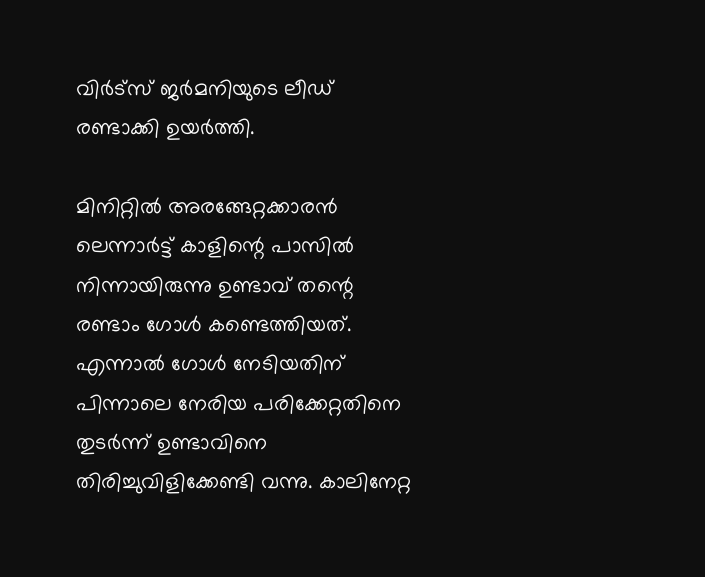വിർട്സ് ജർമനിയുടെ ലീഡ് രണ്ടാക്കി ഉയർത്തി.

മിനിറ്റിൽ അരങ്ങേറ്റക്കാരൻ ലെന്നാർട്ട് കാളിന്റെ പാസിൽ നിന്നായിരുന്നു ഉണ്ടാവ് തന്റെ രണ്ടാം ഗോൾ കണ്ടെത്തിയത്. എന്നാൽ ഗോൾ നേടിയതിന് പിന്നാലെ നേരിയ പരിക്കേറ്റതിനെ തുടർന്ന് ഉണ്ടാവിനെ തിരിച്ചുവിളിക്കേണ്ടി വന്നു. കാലിനേറ്റ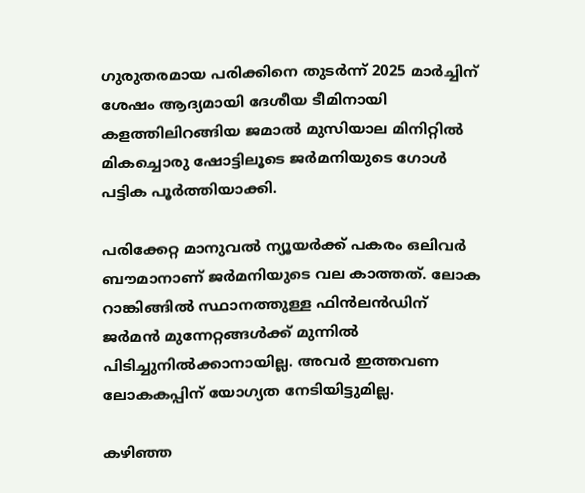ഗുരുതരമായ പരിക്കിനെ തുടർന്ന് 2025 മാർച്ചിന് ശേഷം ആദ്യമായി ദേശീയ ടീമിനായി കളത്തിലിറങ്ങിയ ജമാൽ മുസിയാല മിനിറ്റിൽ മികച്ചൊരു ഷോട്ടിലൂടെ ജർമനിയുടെ ഗോൾ പട്ടിക പൂർത്തിയാക്കി.

പരിക്കേറ്റ മാനുവൽ ന്യൂയർക്ക് പകരം ഒലിവർ ബൗമാനാണ് ജർമനിയുടെ വല കാത്തത്. ലോക റാങ്കിങ്ങിൽ സ്ഥാനത്തുള്ള ഫിൻലൻഡിന് ജർമൻ മുന്നേറ്റങ്ങൾക്ക് മുന്നിൽ പിടിച്ചുനിൽക്കാനായില്ല. അവർ ഇത്തവണ ലോകകപ്പിന് യോഗ്യത നേടിയിട്ടുമില്ല.

കഴിഞ്ഞ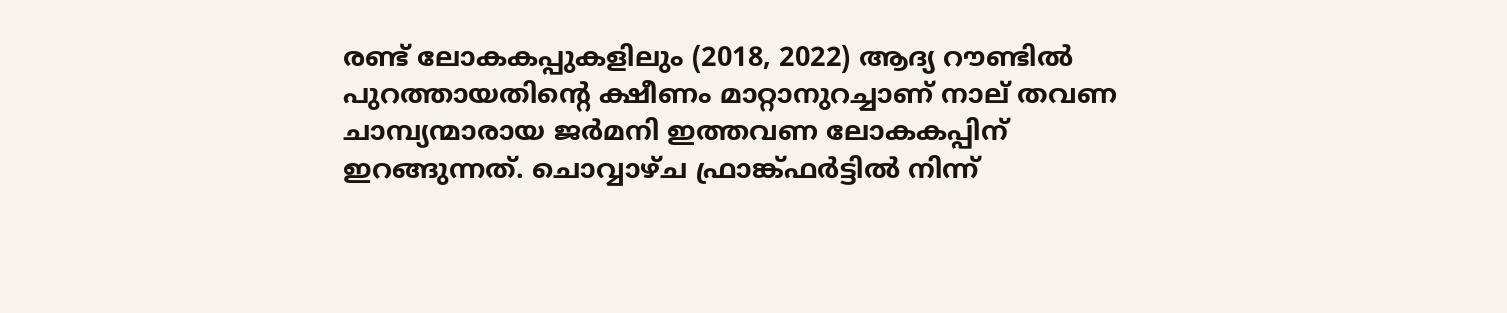രണ്ട് ലോകകപ്പുകളിലും (2018, 2022) ആദ്യ റൗണ്ടിൽ പുറത്തായതിന്റെ ക്ഷീണം മാറ്റാനുറച്ചാണ് നാല് തവണ ചാമ്പ്യന്മാരായ ജർമനി ഇത്തവണ ലോകകപ്പിന് ഇറങ്ങുന്നത്. ചൊവ്വാഴ്ച ഫ്രാങ്ക്ഫർട്ടിൽ നിന്ന്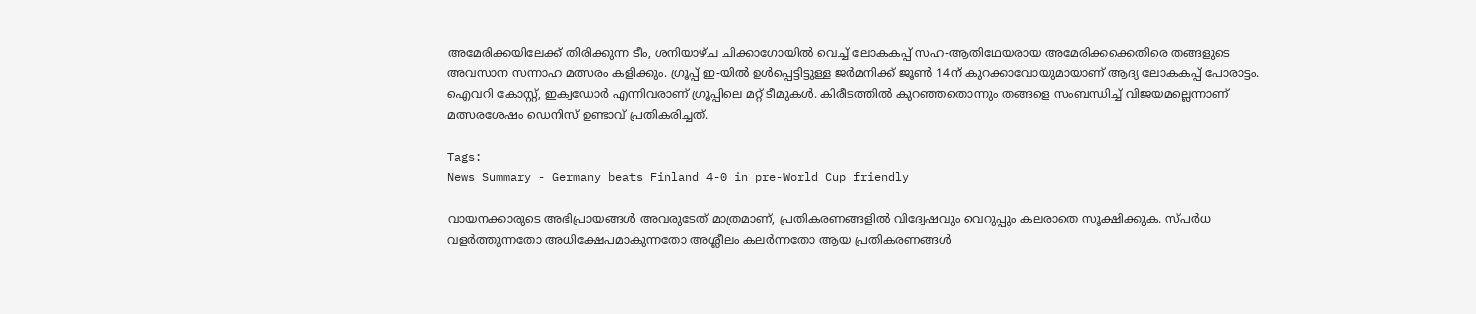അമേരിക്കയിലേക്ക് തിരിക്കുന്ന ടീം, ശനിയാഴ്ച ചിക്കാഗോയിൽ വെച്ച് ലോകകപ്പ് സഹ-ആതിഥേയരായ അമേരിക്കക്കെതിരെ തങ്ങളുടെ അവസാന സന്നാഹ മത്സരം കളിക്കും. ഗ്രൂപ്പ് ഇ-യിൽ ഉൾപ്പെട്ടിട്ടുള്ള ജർമനിക്ക് ജൂൺ 14ന് കുറക്കാവോയുമായാണ് ആദ്യ ലോകകപ്പ് പോരാട്ടം. ഐവറി കോസ്റ്റ്, ഇക്വഡോർ എന്നിവരാണ് ഗ്രൂപ്പിലെ മറ്റ് ടീമുകൾ. കിരീടത്തിൽ കുറഞ്ഞതൊന്നും തങ്ങളെ സംബന്ധിച്ച് വിജയമല്ലെന്നാണ് മത്സരശേഷം ഡെനിസ് ഉണ്ടാവ് പ്രതികരിച്ചത്.

Tags:
News Summary - Germany beats Finland 4-0 in pre-World Cup friendly

വായനക്കാരുടെ അഭിപ്രായങ്ങള്‍ അവരുടേത് മാത്രമാണ്, പ്രതികരണങ്ങളിൽ വിദ്വേഷവും വെറുപ്പും കലരാതെ സൂക്ഷിക്കുക. സ്പർധ വളർത്തുന്നതോ അധിക്ഷേപമാകുന്നതോ അശ്ലീലം കലർന്നതോ ആയ പ്രതികരണങ്ങൾ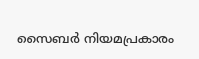സൈബർ നിയമപ്രകാരം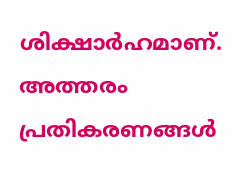ശിക്ഷാർഹമാണ്. അത്തരം പ്രതികരണങ്ങൾ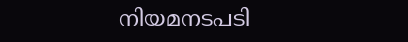നിയമനടപടി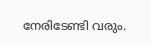നേരിടേണ്ടി വരും.